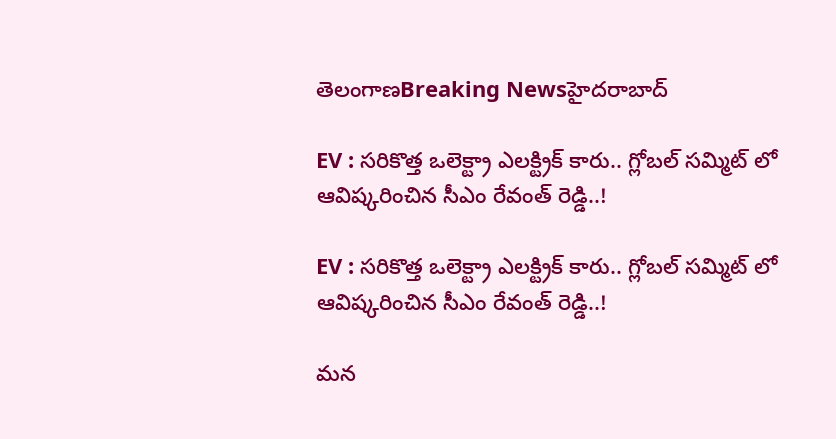తెలంగాణBreaking Newsహైదరాబాద్

EV : సరికొత్త ఒలెక్ట్రా ఎలక్ట్రిక్ కారు.. గ్లోబల్ సమ్మిట్ లో ఆవిష్కరించిన సీఎం రేవంత్ రెడ్డి..!

EV : సరికొత్త ఒలెక్ట్రా ఎలక్ట్రిక్ కారు.. గ్లోబల్ సమ్మిట్ లో ఆవిష్కరించిన సీఎం రేవంత్ రెడ్డి..!

మన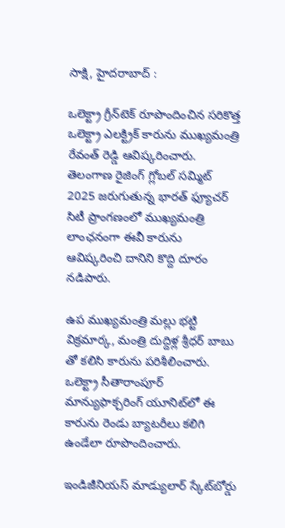సాక్షి, హైదరాబాద్ :

ఒలెక్ట్రా గ్రీన్‌టెక్ రూపొందించిన సరికొత్త ఒలెక్ట్రా ఎలక్ట్రిక్ కారును ముఖ్యమంత్రి రేవంత్ రెడ్డి ఆవిష్కరించారు. తెలంగాణ రైజింగ్ గ్లోబల్ సమ్మిట్ 2025 జరుగుతున్న భారత్ ఫ్యూచర్ సిటీ ప్రాంగణంలో ముఖ్యమంత్రి లాంఛనంగా ఈవీ కారును ఆవిష్కరించి దానిని కొద్ది దూరం నడిపారు.

ఉప ముఖ్యమంత్రి మల్లు భట్టి విక్రమార్క, మంత్రి దుద్దిళ్ల శ్రీధర్ బాబు తో కలిసి కారును పరిశీలించారు. ఒలెక్ట్రా సీతారాంపూర్ మాన్యుఫాక్చరింగ్ యూనిట్‌లో ఈ కారును రెండు బ్యాటరీలు కలిగి ఉండేలా రూపొందించారు.

ఇండిజీనియస్ మాడ్యులార్ స్కేట్‌బోర్డు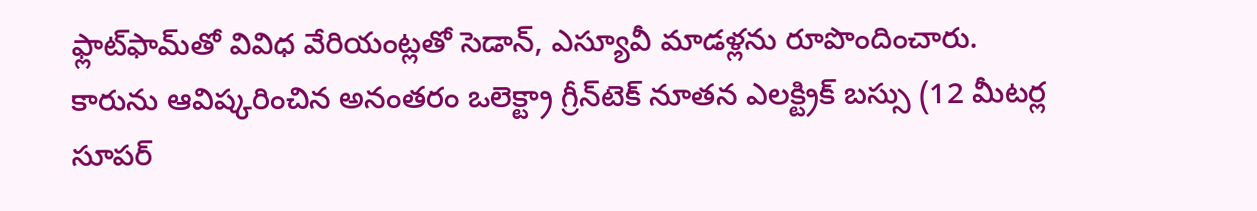ఫ్లాట్‌ఫామ్‌తో వివిధ వేరియంట్లతో సెడాన్, ఎస్యూవీ మాడళ్లను రూపొందించారు. కారును ఆవిష్కరించిన అనంతరం ఒలెక్ట్రా గ్రీన్‌టెక్ నూతన ఎలక్ట్రిక్ బస్సు (12 మీటర్ల సూపర్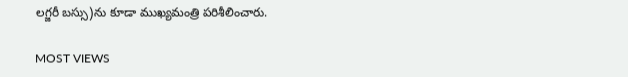లగ్జరీ బస్సు)ను కూడా ముఖ్యమంత్రి పరిశీలించారు.

MOST VIEWS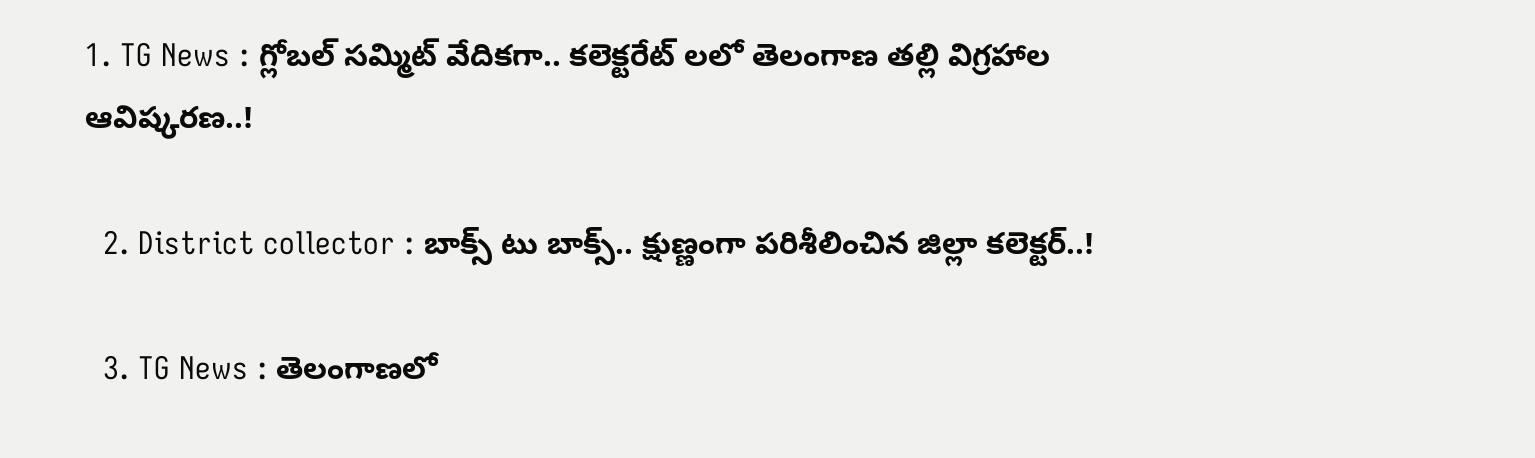1. TG News : గ్లోబల్ సమ్మిట్ వేదికగా.. కలెక్టరేట్ లలో తెలంగాణ తల్లి విగ్రహాల ఆవిష్కరణ..!

  2. District collector : బాక్స్ టు బాక్స్.. క్షుణ్ణంగా పరిశీలించిన జిల్లా కలెక్టర్..!

  3. TG News : తెలంగాణలో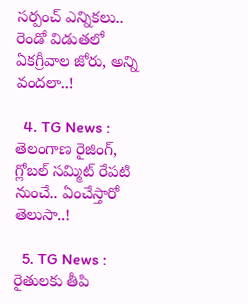సర్పంచ్ ఎన్నికలు.. రెండో విడుతలో ఏకగ్రీవాల జోరు, అన్ని వందలా..!

  4. TG News : తెలంగాణ రైజింగ్, గ్లోబల్ సమ్మిట్ రేపటి నుంచే.. ఏంచేస్తారో తెలుసా..!

  5. TG News : రైతులకు తీపి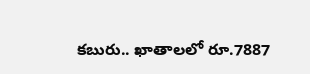కబురు.. ఖాతాలలో రూ.7887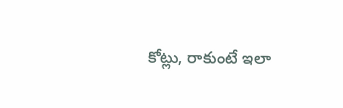కోట్లు, రాకుంటే ఇలా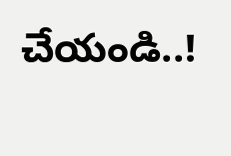చేయండి..!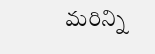మరిన్ని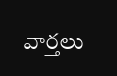వార్తలు